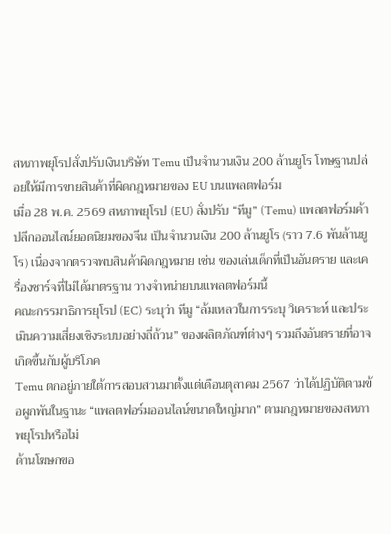สหภาพยุโรปสั่งปรับเงินบริษัท Temu เป็นจำนวนเงิน 200 ล้านยูโร โทษฐานปล่อยให้มีการขายสินค้าที่ผิดกฎหมายของ EU บนแพลตฟอร์ม
เมื่อ 28 พ.ค. 2569 สหภาพยุโรป (EU) สั่งปรับ “ทีมู” (Temu) แพลตฟอร์มค้าปลีกออนไลน์ยอดนิยมของจีน เป็นจำนวนเงิน 200 ล้านยูโร (ราว 7.6 พันล้านยูโร) เนื่องจากตรวจพบสินค้าผิดกฎหมาย เช่น ของเล่นเด็กที่เป็นอันตราย และเครื่องชาร์จที่ไม่ได้มาตรฐาน วางจำหน่ายบนแพลตฟอร์มนี้
คณะกรรมาธิการยุโรป (EC) ระบุว่า ทีมู “ล้มเหลวในการระบุ วิเคราะห์ และประเมินความเสี่ยงเชิงระบบอย่างถี่ถ้วน” ของผลิตภัณฑ์ต่างๆ รวมถึงอันตรายที่อาจเกิดขึ้นกับผู้บริโภค
Temu ตกอยู่ภายใต้การสอบสวนมาตั้งแต่เดือนตุลาคม 2567 ว่าได้ปฏิบัติตามข้อผูกพันในฐานะ “แพลตฟอร์มออนไลน์ขนาดใหญ่มาก” ตามกฎหมายของสหภาพยุโรปหรือไม่
ด้านโฆษกขอ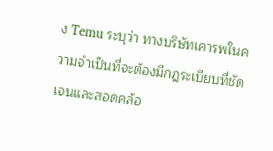ง Temu ระบุว่า ทางบริษัทเคารพในความจำเป็นที่จะต้องมีกฎระเบียบที่ชัดเจนและสอดคล้อ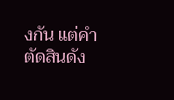งกัน แต่คำตัดสินดัง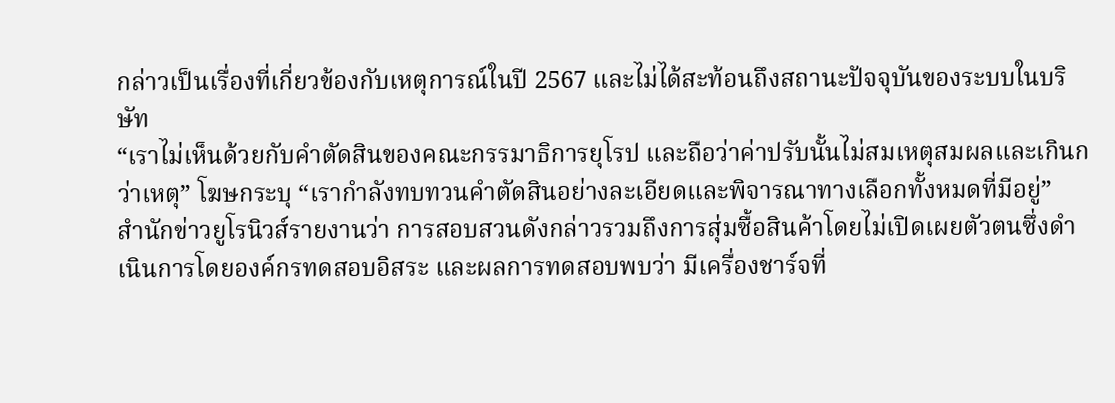กล่าวเป็นเรื่องที่เกี่ยวข้องกับเหตุการณ์ในปี 2567 และไม่ได้สะท้อนถึงสถานะปัจจุบันของระบบในบริษัท
“เราไม่เห็นด้วยกับคำตัดสินของคณะกรรมาธิการยุโรป และถือว่าค่าปรับนั้นไม่สมเหตุสมผลและเกินกว่าเหตุ” โฆษกระบุ “เรากำลังทบทวนคำตัดสินอย่างละเอียดและพิจารณาทางเลือกทั้งหมดที่มีอยู่”
สำนักข่าวยูโรนิวส์รายงานว่า การสอบสวนดังกล่าวรวมถึงการสุ่มซื้อสินค้าโดยไม่เปิดเผยตัวตนซึ่งดำเนินการโดยองค์กรทดสอบอิสระ และผลการทดสอบพบว่า มีเครื่องชาร์จที่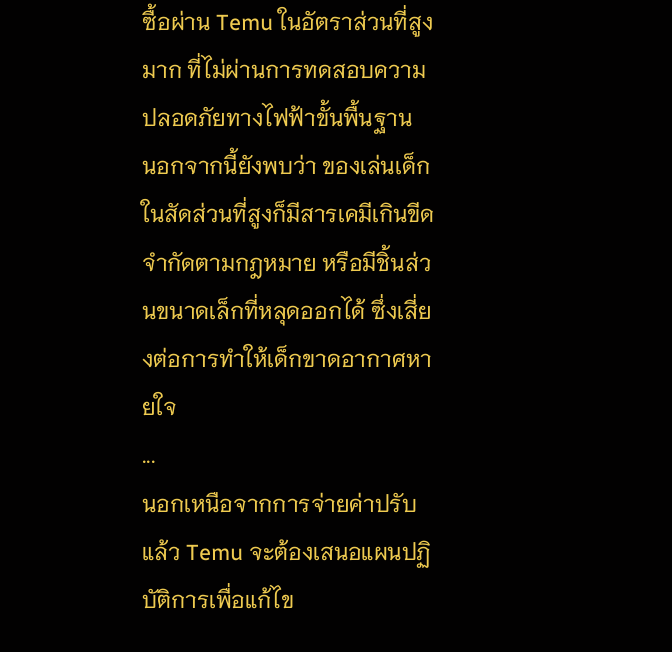ซื้อผ่าน Temu ในอัตราส่วนที่สูงมาก ที่ไม่ผ่านการทดสอบความปลอดภัยทางไฟฟ้าขั้นพื้นฐาน
นอกจากนี้ยังพบว่า ของเล่นเด็กในสัดส่วนที่สูงก็มีสารเคมีเกินขีดจำกัดตามกฎหมาย หรือมีชิ้นส่วนขนาดเล็กที่หลุดออกได้ ซึ่งเสี่ยงต่อการทำให้เด็กขาดอากาศหายใจ
...
นอกเหนือจากการจ่ายค่าปรับแล้ว Temu จะต้องเสนอแผนปฏิบัติการเพื่อแก้ไข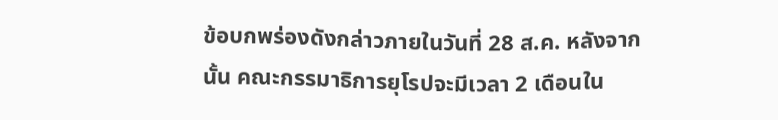ข้อบกพร่องดังกล่าวภายในวันที่ 28 ส.ค. หลังจากนั้น คณะกรรมาธิการยุโรปจะมีเวลา 2 เดือนใน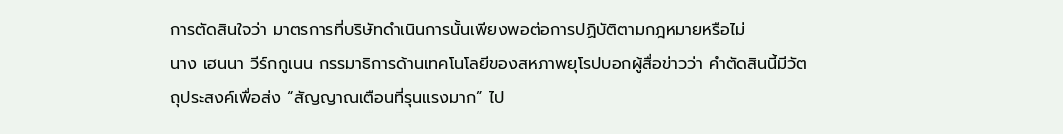การตัดสินใจว่า มาตรการที่บริษัทดำเนินการนั้นเพียงพอต่อการปฏิบัติตามกฎหมายหรือไม่
นาง เฮนนา วีร์กกูเนน กรรมาธิการด้านเทคโนโลยีของสหภาพยุโรปบอกผู้สื่อข่าวว่า คำตัดสินนี้มีวัตถุประสงค์เพื่อส่ง “สัญญาณเตือนที่รุนแรงมาก” ไป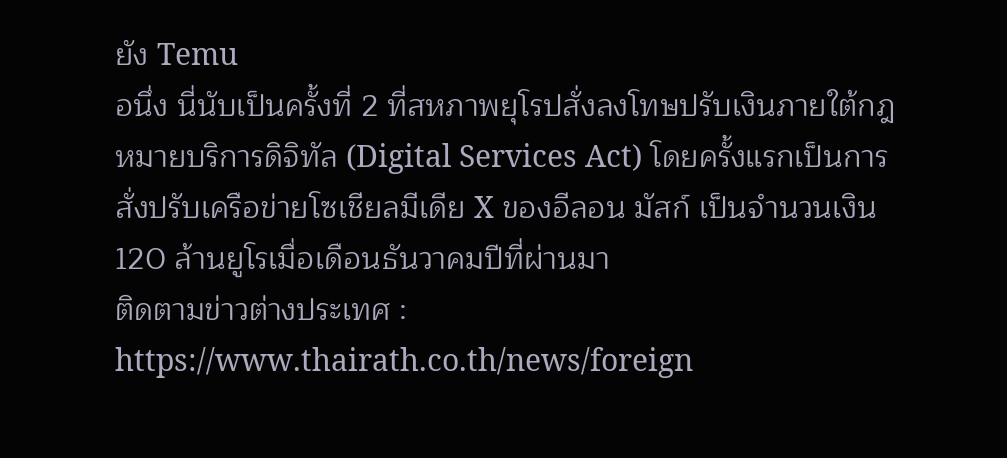ยัง Temu
อนึ่ง นี่นับเป็นครั้งที่ 2 ที่สหภาพยุโรปสั่งลงโทษปรับเงินภายใต้กฎหมายบริการดิจิทัล (Digital Services Act) โดยครั้งแรกเป็นการสั่งปรับเครือข่ายโซเชียลมีเดีย X ของอีลอน มัสก์ เป็นจำนวนเงิน 120 ล้านยูโรเมื่อเดือนธันวาคมปีที่ผ่านมา
ติดตามข่าวต่างประเทศ : https://www.thairath.co.th/news/foreign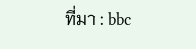ที่มา : bbc